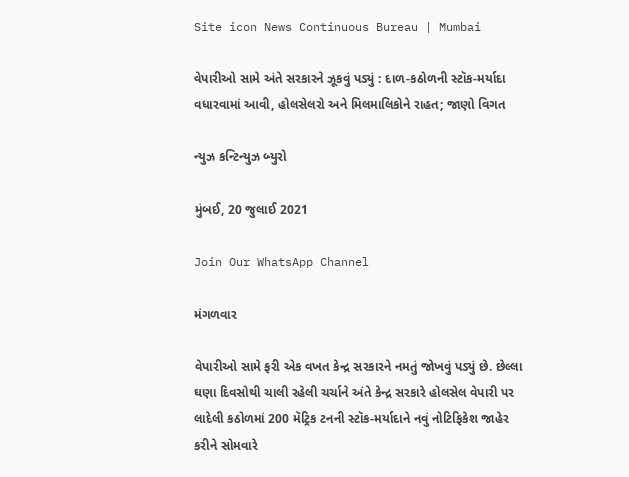Site icon News Continuous Bureau | Mumbai

વેપારીઓ સામે અંતે સરકારને ઝૂકવું પડ્યું : દાળ-કઠોળની સ્ટૉક-મર્યાદા વધારવામાં આવી, હોલસેલરો અને મિલમાલિકોને રાહત; જાણો વિગત

ન્યુઝ કન્ટિન્યુઝ બ્યુરો

મુંબઈ, 20 જુલાઈ 2021

Join Our WhatsApp Channel

મંગળવાર

વેપારીઓ સામે ફરી એક વખત કેન્દ્ર સરકારને નમતું જોખવું પડ્યું છે. છેલ્લા ઘણા દિવસોથી ચાલી રહેલી ચર્ચાને અંતે કેન્દ્ર સરકારે હોલસેલ વેપારી પર લાદેલી કઠોળમાં 200 મૅટ્રિક ટનની સ્ટૉક-મર્યાદાને નવું નોટિફિકેશ જાહેર કરીને સોમવારે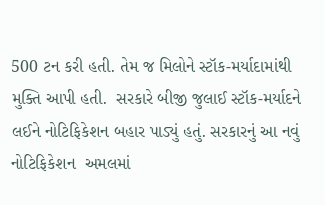500 ટન કરી હતી. તેમ જ મિલોને સ્ટૉક-મર્યાદામાંથી મુક્તિ આપી હતી.  સરકારે બીજી જુલાઈ સ્ટૉક-મર્યાદને લઈને નોટિફિકેશન બહાર પાડ્યું હતું. સરકારનું આ નવું નોટિફિકેશન  અમલમાં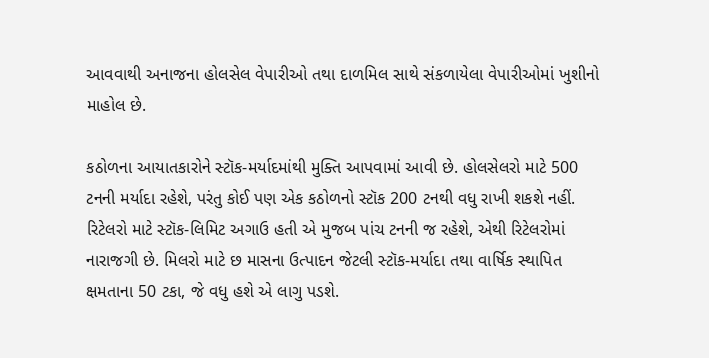આવવાથી અનાજના હોલસેલ વેપારીઓ તથા દાળમિલ સાથે સંકળાયેલા વેપારીઓમાં ખુશીનો માહોલ છે.

કઠોળના આયાતકારોને સ્ટૉક-મર્યાદમાંથી મુક્તિ આપવામાં આવી છે. હોલસેલરો માટે 500 ટનની મર્યાદા રહેશે, પરંતુ કોઈ પણ એક કઠોળનો સ્ટૉક 200 ટનથી વધુ રાખી શકશે નહીં. રિટેલરો માટે સ્ટૉક-લિમિટ અગાઉ હતી એ મુજબ પાંચ ટનની જ રહેશે, એથી રિટેલરોમાં નારાજગી છે. મિલરો માટે છ માસના ઉત્પાદન જેટલી સ્ટૉક-મર્યાદા તથા વાર્ષિક સ્થાપિત ક્ષમતાના 50 ટકા, જે વધુ હશે એ લાગુ પડશે.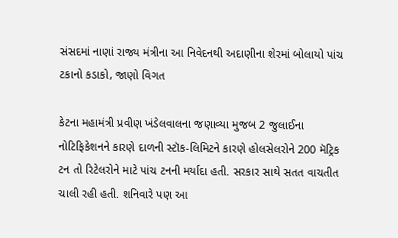સંસદમાં નાણાં રાજ્ય મંત્રીના આ નિવેદનથી અદાણીના શેરમાં બોલાયો પાંચ ટકાનો કડાકો, જાણો વિગત

કેટના મહામંત્રી પ્રવીણ ખંડેલવાલના જણાવ્યા મુજબ 2 જુલાઈના નોટિફિકેશનને કારણે દાળની સ્ટૉક-લિમિટને કારણે હોલસેલરોને 200 મૅટ્રિક ટન તો રિટેલરોને માટે પાંચ ટનની મર્યાદા હતી. સરકાર સાથે સતત વાચતીત ચાલી રહી હતી. શનિવારે પણ આ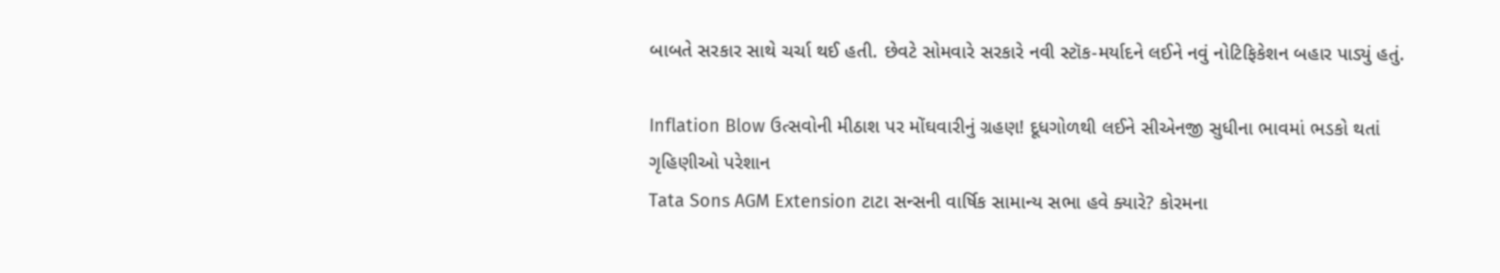બાબતે સરકાર સાથે ચર્ચા થઈ હતી. છેવટે સોમવારે સરકારે નવી સ્ટૉક-મર્યાદને લઈને નવું નોટિફિકેશન બહાર પાડ્યું હતું.

Inflation Blow ઉત્સવોની મીઠાશ પર મોંઘવારીનું ગ્રહણ! દૂધગોળથી લઈને સીએનજી સુધીના ભાવમાં ભડકો થતાં ગૃહિણીઓ પરેશાન
Tata Sons AGM Extension ટાટા સન્સની વાર્ષિક સામાન્ય સભા હવે ક્યારે? કોરમના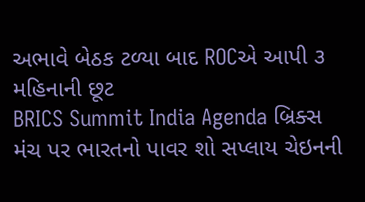અભાવે બેઠક ટળ્યા બાદ ROCએ આપી ૩ મહિનાની છૂટ
BRICS Summit India Agenda બ્રિક્સ મંચ પર ભારતનો પાવર શો સપ્લાય ચેઇનની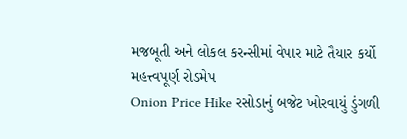મજબૂતી અને લોકલ કરન્સીમાં વેપાર માટે તૈયાર કર્યો મહત્ત્વપૂર્ણ રોડમેપ
Onion Price Hike રસોડાનું બજેટ ખોરવાયું ડુંગળી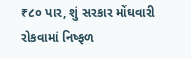₹૮૦ પાર, શું સરકાર મોંઘવારી રોકવામાં નિષ્ફળ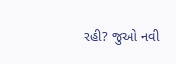રહી? જુઓ નવી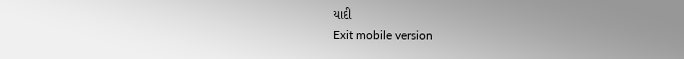યાદી
Exit mobile version